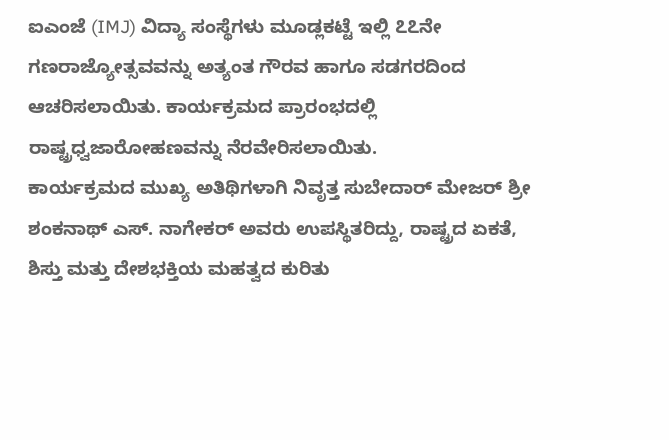ಐಎಂಜೆ (IMJ) ವಿದ್ಯಾ ಸಂಸ್ಥೆಗಳು ಮೂಡ್ಲಕಟ್ಟೆ ಇಲ್ಲಿ ೭೭ನೇ ಗಣರಾಜ್ಯೋತ್ಸವವನ್ನು ಅತ್ಯಂತ ಗೌರವ ಹಾಗೂ ಸಡಗರದಿಂದ ಆಚರಿಸಲಾಯಿತು. ಕಾರ್ಯಕ್ರಮದ ಪ್ರಾರಂಭದಲ್ಲಿ ರಾಷ್ಟ್ರಧ್ವಜಾರೋಹಣವನ್ನು ನೆರವೇರಿಸಲಾಯಿತು.
ಕಾರ್ಯಕ್ರಮದ ಮುಖ್ಯ ಅತಿಥಿಗಳಾಗಿ ನಿವೃತ್ತ ಸುಬೇದಾರ್ ಮೇಜರ್ ಶ್ರೀ ಶಂಕನಾಥ್ ಎಸ್. ನಾಗೇಕರ್ ಅವರು ಉಪಸ್ಥಿತರಿದ್ದು, ರಾಷ್ಟ್ರದ ಏಕತೆ, ಶಿಸ್ತು ಮತ್ತು ದೇಶಭಕ್ತಿಯ ಮಹತ್ವದ ಕುರಿತು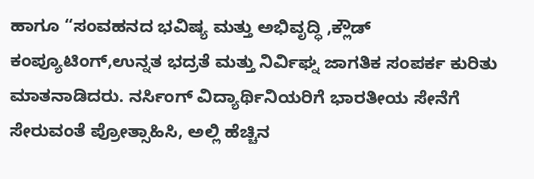ಹಾಗೂ “ಸಂವಹನದ ಭವಿಷ್ಯ ಮತ್ತು ಅಭಿವೃದ್ಧಿ ,ಕ್ಲೌಡ್ ಕಂಪ್ಯೂಟಿಂಗ್,ಉನ್ನತ ಭದ್ರತೆ ಮತ್ತು ನಿರ್ವಿಘ್ನ ಜಾಗತಿಕ ಸಂಪರ್ಕ ಕುರಿತು ಮಾತನಾಡಿದರು. ನರ್ಸಿಂಗ್ ವಿದ್ಯಾರ್ಥಿನಿಯರಿಗೆ ಭಾರತೀಯ ಸೇನೆಗೆ ಸೇರುವಂತೆ ಪ್ರೋತ್ಸಾಹಿಸಿ, ಅಲ್ಲಿ ಹೆಚ್ಚಿನ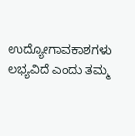ಉದ್ಯೋಗಾವಕಾಶಗಳು ಲಭ್ಯವಿದೆ ಎಂದು ತಮ್ಮ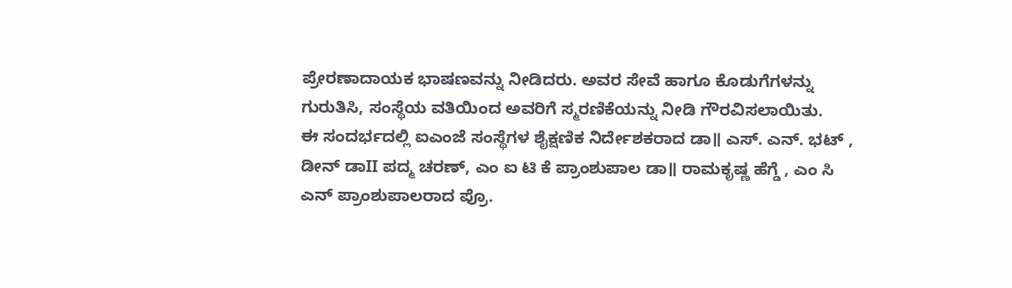ಪ್ರೇರಣಾದಾಯಕ ಭಾಷಣವನ್ನು ನೀಡಿದರು. ಅವರ ಸೇವೆ ಹಾಗೂ ಕೊಡುಗೆಗಳನ್ನು ಗುರುತಿಸಿ, ಸಂಸ್ಥೆಯ ವತಿಯಿಂದ ಅವರಿಗೆ ಸ್ಮರಣಿಕೆಯನ್ನು ನೀಡಿ ಗೌರವಿಸಲಾಯಿತು.
ಈ ಸಂದರ್ಭದಲ್ಲಿ ಐಎಂಜೆ ಸಂಸ್ಥೆಗಳ ಶೈಕ್ಷಣಿಕ ನಿರ್ದೇಶಕರಾದ ಡಾ॥ ಎಸ್. ಎನ್. ಭಟ್ , ಡೀನ್ ಡಾII ಪದ್ಮ ಚರಣ್, ಎಂ ಐ ಟಿ ಕೆ ಪ್ರಾಂಶುಪಾಲ ಡಾ॥ ರಾಮಕೃಷ್ಣ ಹೆಗ್ಡೆ , ಎಂ ಸಿ ಎನ್ ಪ್ರಾಂಶುಪಾಲರಾದ ಪ್ರೊ.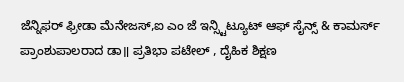ಜೆನ್ನಿಫರ್ ಫ್ರೀಡಾ ಮೆನೇಜಸ್,ಐ ಎಂ ಜೆ ಇನ್ಸ್ಟಿಟ್ಯೂಟ್ ಆಫ್ ಸೈನ್ಸ್ & ಕಾಮರ್ಸ್ ಪ್ರಾಂಶುಪಾಲರಾದ ಡಾ॥ ಪ್ರತಿಭಾ ಪಟೇಲ್ , ದೈಹಿಕ ಶಿಕ್ಷಣ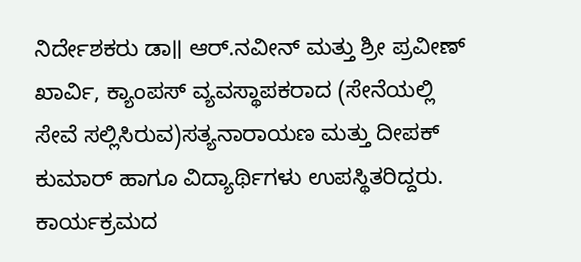ನಿರ್ದೇಶಕರು ಡಾ॥ ಆರ್.ನವೀನ್ ಮತ್ತು ಶ್ರೀ ಪ್ರವೀಣ್ ಖಾರ್ವಿ, ಕ್ಯಾಂಪಸ್ ವ್ಯವಸ್ಥಾಪಕರಾದ (ಸೇನೆಯಲ್ಲಿ ಸೇವೆ ಸಲ್ಲಿಸಿರುವ)ಸತ್ಯನಾರಾಯಣ ಮತ್ತು ದೀಪಕ್ ಕುಮಾರ್ ಹಾಗೂ ವಿದ್ಯಾರ್ಥಿಗಳು ಉಪಸ್ಥಿತರಿದ್ದರು.
ಕಾರ್ಯಕ್ರಮದ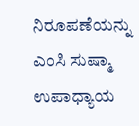ನಿರೂಪಣೆಯನ್ನು ಎಂಸಿ ಸುಷ್ಮಾ ಉಪಾಧ್ಯಾಯ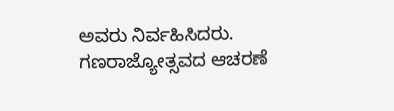ಅವರು ನಿರ್ವಹಿಸಿದರು. ಗಣರಾಜ್ಯೋತ್ಸವದ ಆಚರಣೆ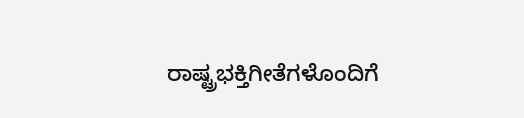ರಾಷ್ಟ್ರಭಕ್ತಿಗೀತೆಗಳೊಂದಿಗೆ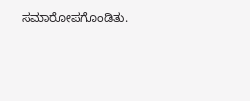ಸಮಾರೋಪಗೊಂಡಿತು.